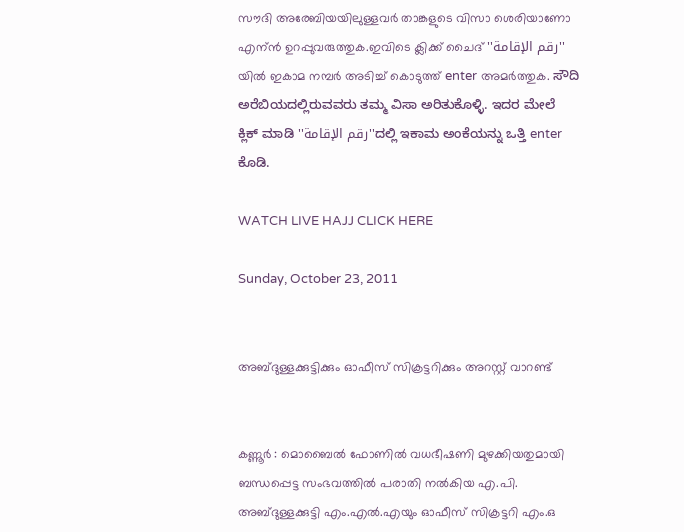സൗദി അരേബിയയിലുള്ളവര്‍ താങ്കളുടെ വിസാ ശെരിയാണോ എന്ന്‍ ഉറപ്പുവരുത്തുക.ഇവിടെ ക്ലിക്ക് ചൈദ് ''رقم الإقامة'' യില്‍ ഇകാമ നമ്പര്‍ അടിച്ച് കൊടുത്ത് enter അമര്‍ത്തുക. ಸೌದಿ ಅರೆಬಿಯದಲ್ಲಿರುವವರು ತಮ್ಮ ವಿಸಾ ಅರಿತುಕೊಳ್ಳಿ. ಇದರ ಮೇಲೆ ಕ್ಲಿಕ್ ಮಾಡಿ ''رقم الإقامة''ದಲ್ಲಿ ಇಕಾಮ ಅಂಕೆಯನ್ನು ಒತ್ತಿ enter ಕೊಡಿ.

WATCH LIVE HAJJ CLICK HERE

Sunday, October 23, 2011


അബ്ദുള്ളക്കുട്ടിക്കും ഓഫീസ് സിക്രട്ടറിക്കും അറസ്റ്റ് വാറണ്ട്


കണ്ണൂര്‍ : മൊബൈല്‍ ഫോണില്‍ വധഭീഷണി മുഴക്കിയതുമായി ബന്ധപ്പെട്ട സംഭവത്തില്‍ പരാതി നല്‍കിയ എ.പി. അബ്ദുള്ളക്കുട്ടി എം.എല്‍.എയും ഓഫീസ് സിക്രട്ടറി എം.ഒ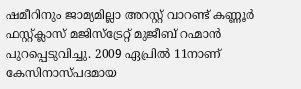ഷമീറിനും ജാമ്യമില്ലാ അറസ്റ്റ് വാറണ്ട് കണ്ണൂര്‍ ഫസ്റ്റ്ക്ലാസ് മജിസ്‌ട്രേറ്റ് മുജീബ് റഹ്മാന്‍ പുറപ്പെടുവിച്ചു. 2009 ഏപ്രില്‍ 11നാണ് കേസിനാസ്പദമായ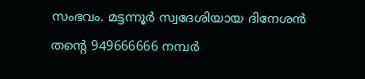സംഭവം. മട്ടന്നൂര്‍ സ്വദേശിയായ ദിനേശന്‍ തന്റെ 949666666 നമ്പര്‍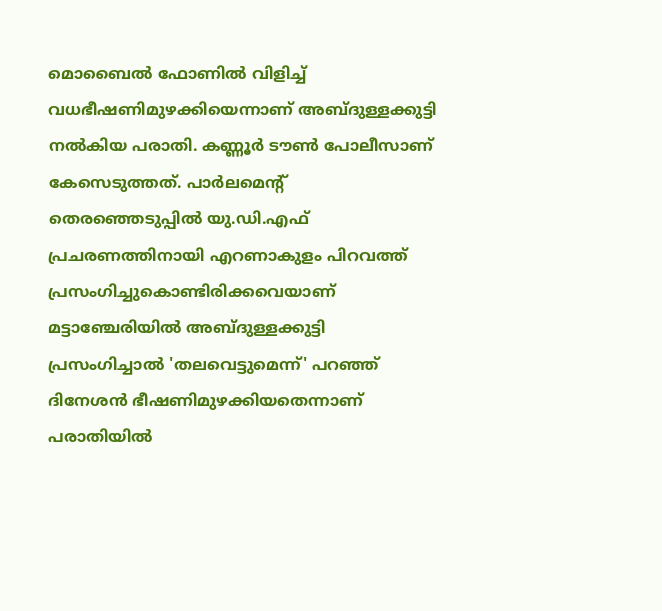മൊബൈല്‍ ഫോണില്‍ വിളിച്ച് വധഭീഷണിമുഴക്കിയെന്നാണ് അബ്ദുള്ളക്കുട്ടി നല്‍കിയ പരാതി. കണ്ണൂര്‍ ടൗണ്‍ പോലീസാണ് കേസെടുത്തത്. പാര്‍ലമെന്റ് തെരഞ്ഞെടുപ്പില്‍ യു.ഡി.എഫ് പ്രചരണത്തിനായി എറണാകുളം പിറവത്ത് പ്രസംഗിച്ചുകൊണ്ടിരിക്കവെയാണ് മട്ടാഞ്ചേരിയില്‍ അബ്ദുള്ളക്കുട്ടി പ്രസംഗിച്ചാല്‍ 'തലവെട്ടുമെന്ന്' പറഞ്ഞ് ദിനേശന്‍ ഭീഷണിമുഴക്കിയതെന്നാണ് പരാതിയില്‍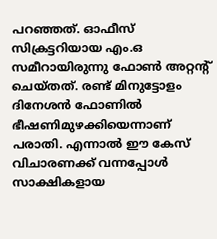പറഞ്ഞത്. ഓഫീസ് സിക്രട്ടറിയായ എം.ഒ സമീറായിരുന്നു ഫോണ്‍ അറ്റന്റ് ചെയ്തത്. രണ്ട് മിനുട്ടോളം ദിനേശന്‍ ഫോണില്‍ ഭീഷണിമുഴക്കിയെന്നാണ് പരാതി. എന്നാല്‍ ഈ കേസ് വിചാരണക്ക് വന്നപ്പോള്‍ സാക്ഷികളായ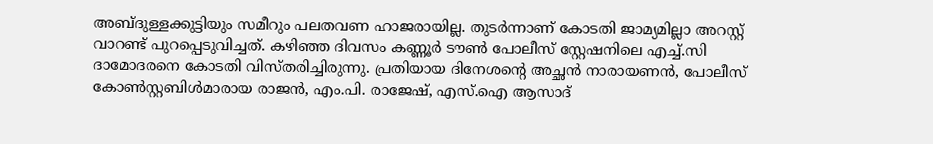അബ്ദുള്ളക്കുട്ടിയും സമീറും പലതവണ ഹാജരായില്ല. തുടര്‍ന്നാണ് കോടതി ജാമ്യമില്ലാ അറസ്റ്റ് വാറണ്ട് പുറപ്പെടുവിച്ചത്. കഴിഞ്ഞ ദിവസം കണ്ണൂര്‍ ടൗണ്‍ പോലീസ് സ്റ്റേഷനിലെ എച്ച്.സി ദാമോദരനെ കോടതി വിസ്തരിച്ചിരുന്നു. പ്രതിയായ ദിനേശന്റെ അച്ഛന്‍ നാരായണന്‍, പോലീസ് കോണ്‍സ്റ്റബിള്‍മാരായ രാജന്‍, എം.പി. രാജേഷ്, എസ്.ഐ ആസാദ്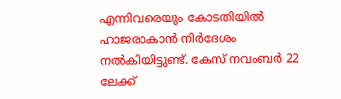എന്നിവരെയും കോടതിയില്‍ ഹാജരാകാന്‍ നിര്‍ദേശം നല്‍കിയിട്ടുണ്ട്. കേസ് നവംബര്‍ 22 ലേക്ക്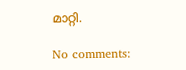മാറ്റി.

No comments: